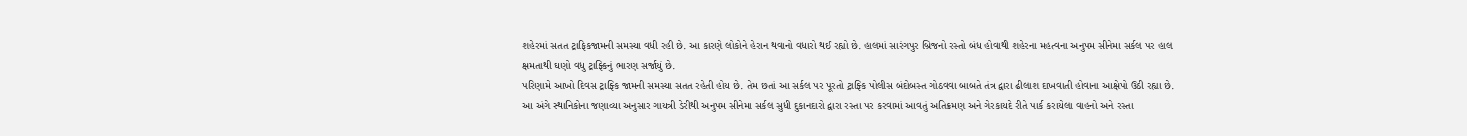શહેરમાં સતત ટ્રાફિકજામની સમસ્યા વધી રહી છે. આ કારણે લોકોને હેરાન થવાનો વધારો થઈ રહ્યો છે. હાલમાં સારંગપુર બ્રિજનો રસ્તો બંધ હોવાથી શહેરના મહત્વના અનુપમ સીનેમા સર્કલ પર હાલ ક્ષમતાથી ઘણો વધુ ટ્રાફ્કિનું ભારણ સર્જાયું છે.
પરિણામે આખો દિવસ ટ્રાફ્કિ જામની સમસ્યા સતત રહેતી હોય છે. તેમ છતાં આ સર્કલ પર પૂરતો ટ્રાફ્કિ પોલીસ બંદોબસ્ત ગોઠવવા બાબતે તંત્ર દ્વારા ઢીલાશ દાખવાતી હોવાના આક્ષેપો ઉઠી રહ્યા છે.
આ અંગે સ્થાનિકોના જણાવ્યા અનુસાર ગાયત્રી ડેરીથી અનુપમ સીનેમા સર્કલ સુધી દુકાનદારો દ્વારા રસ્તા પર કરવામાં આવતું અતિક્રમણ અને ગેરકાયદે રીતે પાર્ક કરાયેલા વાહનો અને રસ્તા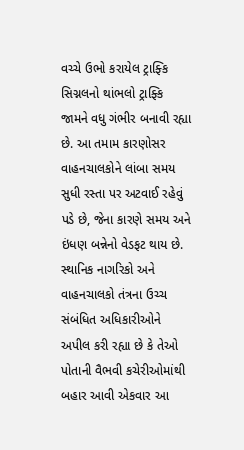વચ્ચે ઉભો કરાયેલ ટ્રાફ્કિ સિગ્નલનો થાંભલો ટ્રાફ્કિ જામને વધુ ગંભીર બનાવી રહ્યા છે. આ તમામ કારણોસર વાહનચાલકોને લાંબા સમય સુધી રસ્તા પર અટવાઈ રહેવું પડે છે, જેના કારણે સમય અને ઇંધણ બન્નેનો વેડફટ થાય છે.
સ્થાનિક નાગરિકો અને વાહનચાલકો તંત્રના ઉચ્ચ સંબંધિત અધિકારીઓને અપીલ કરી રહ્યા છે કે તેઓ પોતાની વૈભવી કચેરીઓમાંથી બહાર આવી એકવાર આ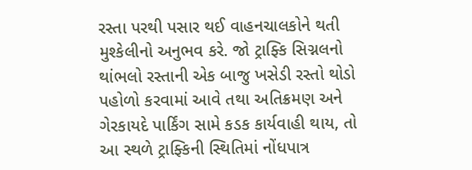રસ્તા પરથી પસાર થઈ વાહનચાલકોને થતી મુશ્કેલીનો અનુભવ કરે. જો ટ્રાફ્કિ સિગ્નલનો થાંભલો રસ્તાની એક બાજુ ખસેડી રસ્તો થોડો પહોળો કરવામાં આવે તથા અતિક્રમણ અને ગેરકાયદે પાર્કિંગ સામે કડક કાર્યવાહી થાય, તો આ સ્થળે ટ્રાફ્કિની સ્થિતિમાં નોંધપાત્ર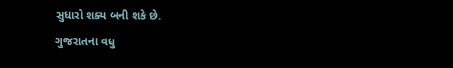સુધારો શક્ય બની શકે છે.
ગુજરાતના વધુ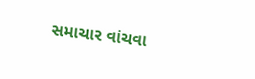સમાચાર વાંચવા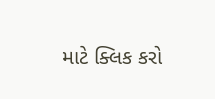માટે ક્લિક કરો